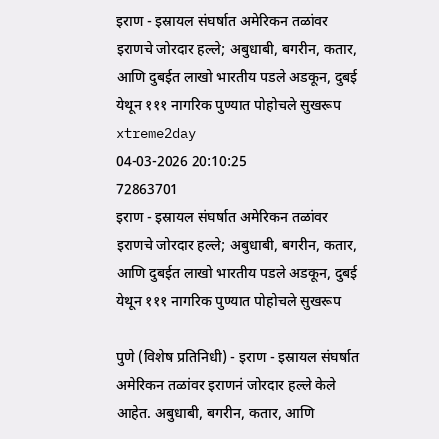इराण - इस्रायल संघर्षात अमेरिकन तळांवर इराणचे जोरदार हल्ले; अबुधाबी, बगरीन, कतार, आणि दुबईत लाखो भारतीय पडले अडकून, दुबई येथून १११ नागरिक पुण्यात पोहोचले सुखरूप
xtreme2day
04-03-2026 20:10:25
72863701
इराण - इस्रायल संघर्षात अमेरिकन तळांवर इराणचे जोरदार हल्ले; अबुधाबी, बगरीन, कतार, आणि दुबईत लाखो भारतीय पडले अडकून, दुबई येथून १११ नागरिक पुण्यात पोहोचले सुखरूप

पुणे (विशेष प्रतिनिधी) - इराण - इस्रायल संघर्षात अमेरिकन तळांवर इराणनं जोरदार हल्ले केले आहेत. अबुधाबी, बगरीन, कतार, आणि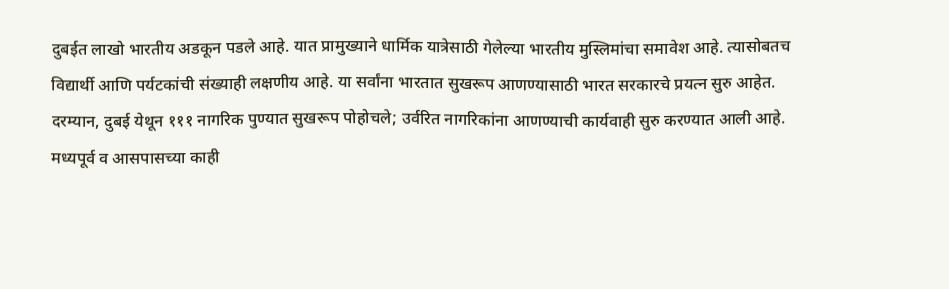दुबईत लाखो भारतीय अडकून पडले आहे. यात प्रामुख्याने धार्मिक यात्रेसाठी गेलेल्या भारतीय मुस्लिमांचा समावेश आहे. त्यासोबतच विद्यार्थी आणि पर्यटकांची संख्याही लक्षणीय आहे. या सर्वांना भारतात सुखरूप आणण्यासाठी भारत सरकारचे प्रयत्न सुरु आहेत.
दरम्यान, दुबई येथून १११ नागरिक पुण्यात सुखरूप पोहोचले; उर्वरित नागरिकांना आणण्याची कार्यवाही सुरु करण्यात आली आहे. मध्यपूर्व व आसपासच्या काही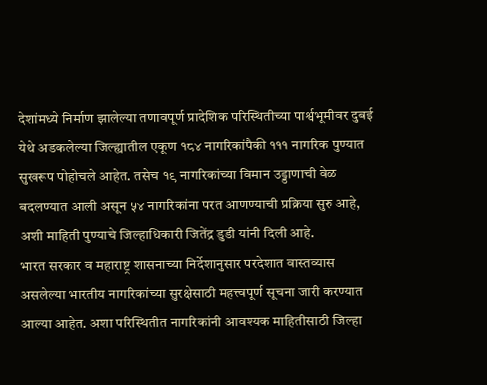देशांमध्ये निर्माण झालेल्या तणावपूर्ण प्रादेशिक परिस्थितीच्या पार्श्वभूमीवर दुबई येथे अडकलेल्या जिल्ह्यातील एकूण १८४ नागरिकांपैकी १११ नागरिक पुण्यात सुखरूप पोहोचले आहेत. तसेच १९ नागरिकांच्या विमान उड्डाणाची वेळ बदलण्यात आली असून ५४ नागरिकांना परत आणण्याची प्रक्रिया सुरु आहे, अशी माहिती पुण्याचे जिल्हाधिकारी जितेंद्र डुडी यांनी दिली आहे.
भारत सरकार व महाराष्ट्र शासनाच्या निर्देशानुसार परदेशात वास्तव्यास असलेल्या भारतीय नागरिकांच्या सुरक्षेसाठी महत्त्वपूर्ण सूचना जारी करण्यात आल्या आहेत. अशा परिस्थितीत नागरिकांनी आवश्यक माहितीसाठी जिल्हा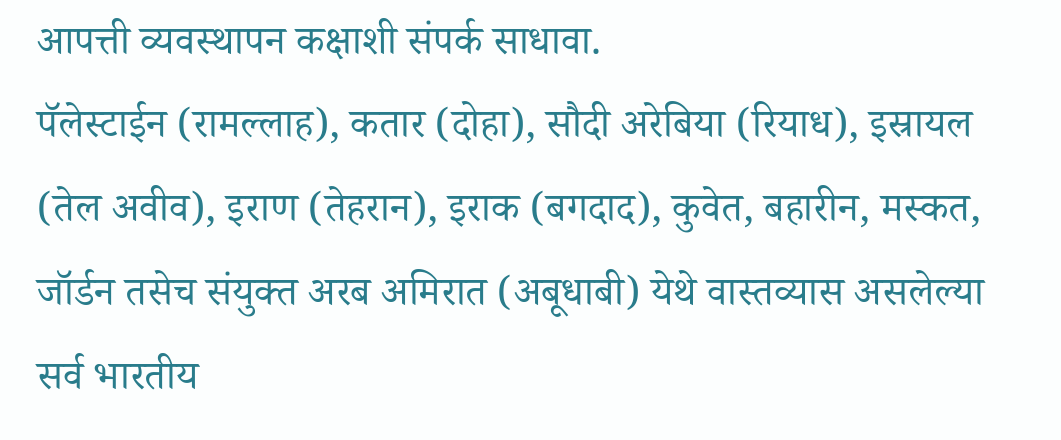आपत्ती व्यवस्थापन कक्षाशी संपर्क साधावा.
पॅलेस्टाईन (रामल्लाह), कतार (दोहा), सौदी अरेबिया (रियाध), इस्रायल (तेल अवीव), इराण (तेहरान), इराक (बगदाद), कुवेत, बहारीन, मस्कत, जॉर्डन तसेच संयुक्त अरब अमिरात (अबूधाबी) येथे वास्तव्यास असलेल्या सर्व भारतीय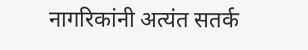नागरिकांनी अत्यंत सतर्क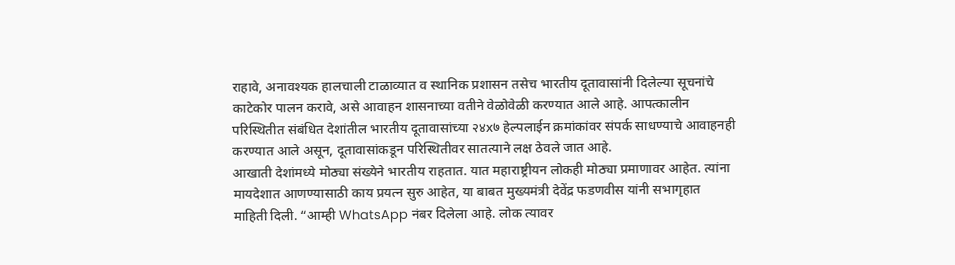राहावे, अनावश्यक हालचाली टाळाव्यात व स्थानिक प्रशासन तसेच भारतीय दूतावासांनी दिलेल्या सूचनांचे काटेकोर पालन करावे, असे आवाहन शासनाच्या वतीने वेळोवेळी करण्यात आले आहे. आपत्कालीन परिस्थितीत संबंधित देशांतील भारतीय दूतावासांच्या २४x७ हेल्पलाईन क्रमांकांवर संपर्क साधण्याचे आवाहनही करण्यात आले असून, दूतावासांकडून परिस्थितीवर सातत्याने लक्ष ठेवले जात आहे.
आखाती देशांमध्ये मोठ्या संख्येने भारतीय राहतात. यात महाराष्ट्रीयन लोकही मोठ्या प्रमाणावर आहेत. त्यांना मायदेशात आणण्यासाठी काय प्रयत्न सुरु आहेत, या बाबत मुख्यमंत्री देवेंद्र फडणवीस यांनी सभागृहात माहिती दिली. “आम्ही WhatsApp नंबर दिलेला आहे. लोक त्यावर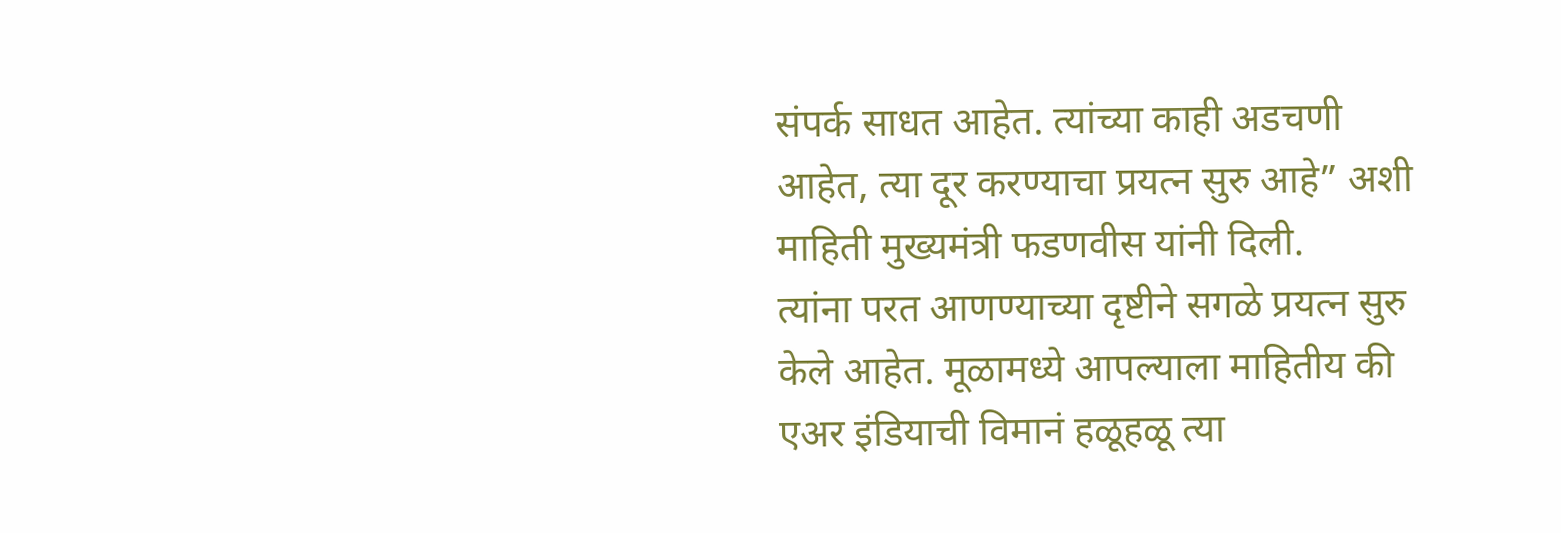संपर्क साधत आहेत. त्यांच्या काही अडचणी आहेत, त्या दूर करण्याचा प्रयत्न सुरु आहे” अशी माहिती मुख्यमंत्री फडणवीस यांनी दिली.
त्यांना परत आणण्याच्या दृष्टीने सगळे प्रयत्न सुरु केले आहेत. मूळामध्ये आपल्याला माहितीय की एअर इंडियाची विमानं हळूहळू त्या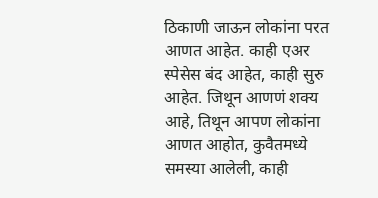ठिकाणी जाऊन लोकांना परत आणत आहेत. काही एअर स्पेसेस बंद आहेत, काही सुरु आहेत. जिथून आणणं शक्य आहे, तिथून आपण लोकांना आणत आहोत, कुवैतमध्ये समस्या आलेली, काही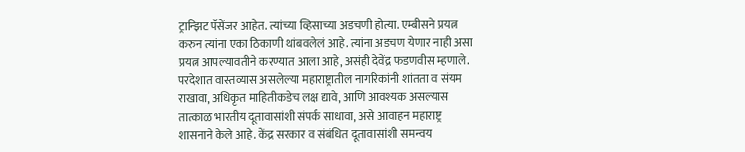ट्रान्झिट पॅसेंजर आहेत. त्यांच्या व्हिसाच्या अडचणी होत्या. एम्बीसने प्रयत्न करुन त्यांना एका ठिकाणी थांबवलेलं आहे. त्यांना अडचण येणार नाही असा प्रयत्न आपल्यावतीने करण्यात आला आहे, असंही देवेंद्र फडणवीस म्हणाले.
परदेशात वास्तव्यास असलेल्या महाराष्ट्रातील नागरिकांनी शांतता व संयम राखावा, अधिकृत माहितीकडेच लक्ष द्यावे, आणि आवश्यक असल्यास तात्काळ भारतीय दूतावासांशी संपर्क साधावा, असे आवाहन महाराष्ट्र शासनाने केले आहे. केंद्र सरकार व संबंधित दूतावासांशी समन्वय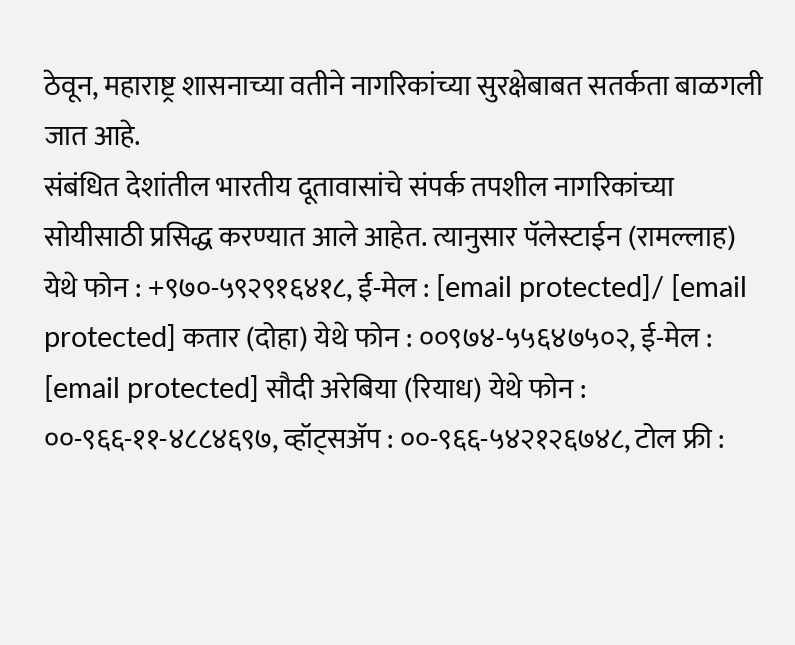ठेवून, महाराष्ट्र शासनाच्या वतीने नागरिकांच्या सुरक्षेबाबत सतर्कता बाळगली जात आहे.
संबंधित देशांतील भारतीय दूतावासांचे संपर्क तपशील नागरिकांच्या सोयीसाठी प्रसिद्ध करण्यात आले आहेत. त्यानुसार पॅलेस्टाईन (रामल्लाह) येथे फोन : +९७०-५९२९१६४१८, ई-मेल : [email protected]/ [email protected] कतार (दोहा) येथे फोन : ००९७४-५५६४७५०२, ई-मेल : [email protected] सौदी अरेबिया (रियाध) येथे फोन : ००-९६६-११-४८८४६९७, व्हॉट्सॲप : ००-९६६-५४२१२६७४८, टोल फ्री :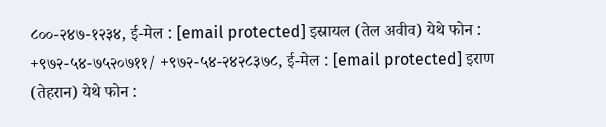८००-२४७-१२३४, ई-मेल : [email protected] इस्रायल (तेल अवीव) येथे फोन : +९७२-५४-७५२०७११/ +९७२-५४-२४२८३७८, ई-मेल : [email protected] इराण (तेहरान) येथे फोन :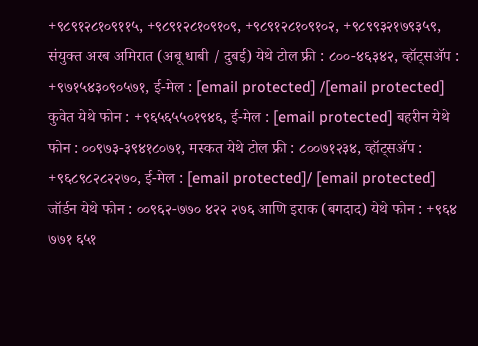+९८९१२८१०९११५, +९८९१२८१०९१०९, +९८९१२८१०९१०२, +९८९९३२१७९३५९, संयुक्त अरब अमिरात (अबू धाबी / दुबई) येथे टोल फ्री : ८००-४६३४२, व्हॉट्सॲप : +९७१५४३०९०५७१, ई-मेल : [email protected] /[email protected] कुवेत येथे फोन : +९६५६५५०१९४६, ई-मेल : [email protected] बहरीन येथे फोन : ००९७३-३९४१८०७१, मस्कत येथे टोल फ्री : ८००७१२३४, व्हॉट्सॲप : +९६८९८२८२२७०, ई-मेल : [email protected]/ [email protected] जॉर्डन येथे फोन : ००९६२-७७० ४२२ २७६ आणि इराक (बगदाद) येथे फोन : +९६४ ७७१ ६५१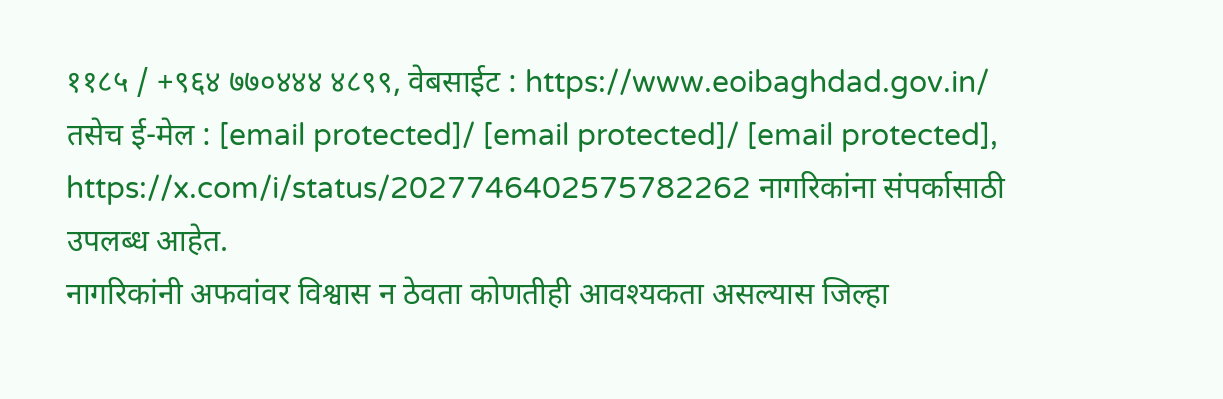११८५ / +९६४ ७७०४४४ ४८९९, वेबसाईट : https://www.eoibaghdad.gov.in/ तसेच ई-मेल : [email protected]/ [email protected]/ [email protected], https://x.com/i/status/2027746402575782262 नागरिकांना संपर्कासाठी उपलब्ध आहेत.
नागरिकांनी अफवांवर विश्वास न ठेवता कोणतीही आवश्यकता असल्यास जिल्हा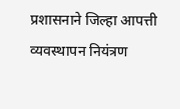प्रशासनाने जिल्हा आपत्ती व्यवस्थापन नियंत्रण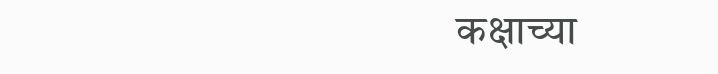कक्षाच्या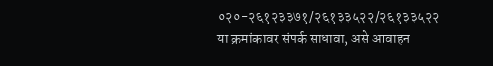०२०-२६१२३३७१/२६१३३५२२/२६१३३५२२ या क्रमांकावर संपर्क साधावा, असे आवाहन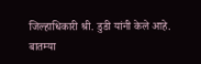जिल्हाधिकारी श्री. डुडी यांनी केले आहे.
बातम्या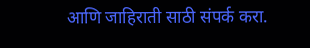आणि जाहिराती साठी संपर्क करा.